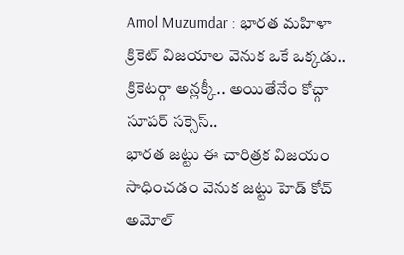Amol Muzumdar : భారత మహిళా క్రికెట్ విజయాల వెనుక ఒకే ఒక్కడు.. క్రికెటర్గా అన్లక్కీ.. అయితేనేం కోచ్గా సూపర్ సక్సెస్..
భారత జట్టు ఈ చారిత్రక విజయం సాధించడం వెనుక జట్టు హెడ్ కోచ్ అమోల్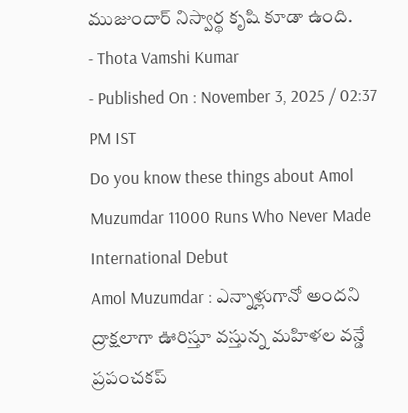ముజుందార్ నిస్వార్థ కృషి కూడా ఉంది.
- Thota Vamshi Kumar
- Published On : November 3, 2025 / 02:37 PM IST
Do you know these things about Amol Muzumdar 11000 Runs Who Never Made International Debut
Amol Muzumdar : ఎన్నాళ్లుగానో అందని ద్రాక్షలాగా ఊరిస్తూ వస్తున్న మహిళల వన్డే ప్రపంచకప్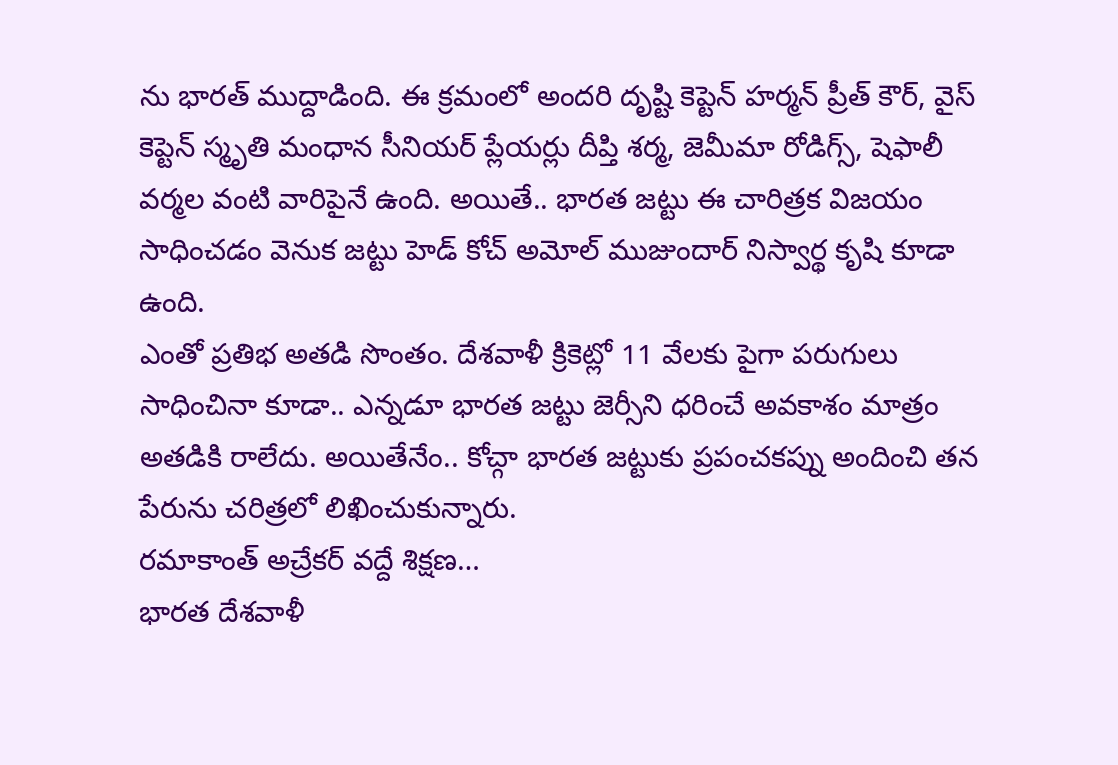ను భారత్ ముద్దాడింది. ఈ క్రమంలో అందరి దృష్టి కెప్టెన్ హర్మన్ ప్రీత్ కౌర్, వైస్ కెప్టెన్ స్మృతి మంధాన సీనియర్ ప్లేయర్లు దీప్తి శర్మ, జెమీమా రోడిగ్స్, షెఫాలీ వర్మల వంటి వారిపైనే ఉంది. అయితే.. భారత జట్టు ఈ చారిత్రక విజయం సాధించడం వెనుక జట్టు హెడ్ కోచ్ అమోల్ ముజుందార్ నిస్వార్థ కృషి కూడా ఉంది.
ఎంతో ప్రతిభ అతడి సొంతం. దేశవాళీ క్రికెట్లో 11 వేలకు పైగా పరుగులు సాధించినా కూడా.. ఎన్నడూ భారత జట్టు జెర్సీని ధరించే అవకాశం మాత్రం అతడికి రాలేదు. అయితేనేం.. కోచ్గా భారత జట్టుకు ప్రపంచకప్ను అందించి తన పేరును చరిత్రలో లిఖించుకున్నారు.
రమాకాంత్ అచ్రేకర్ వద్దే శిక్షణ…
భారత దేశవాళీ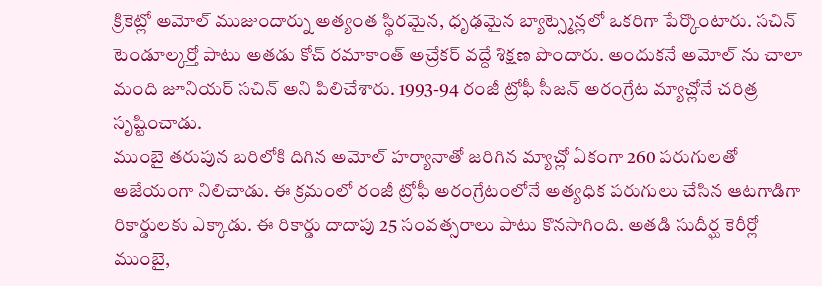క్రికెట్లో అమోల్ ముజుందార్ను అత్యంత స్థిరమైన, ధృఢమైన బ్యాట్స్మెన్లలో ఒకరిగా పేర్కొంటారు. సచిన్ టెండూల్కర్తో పాటు అతడు కోచ్ రమాకాంత్ అచ్రేకర్ వద్దే శిక్షణ పొందారు. అందుకనే అమోల్ ను చాలా మంది జూనియర్ సచిన్ అని పిలిచేశారు. 1993-94 రంజీ ట్రోఫీ సీజన్ అరంగ్రేట మ్యాచ్లోనే చరిత్ర సృష్టించాడు.
ముంబై తరుపున బరిలోకి దిగిన అమోల్ హర్యానాతో జరిగిన మ్యాచ్లో ఏకంగా 260 పరుగులతో అజేయంగా నిలిచాడు. ఈ క్రమంలో రంజీ ట్రోఫీ అరంగ్రేటంలోనే అత్యధిక పరుగులు చేసిన ఆటగాడిగా రికార్డులకు ఎక్కాడు. ఈ రికార్డు దాదాపు 25 సంవత్సరాలు పాటు కొనసాగింది. అతడి సుదీర్ఘ కెరీర్లో ముంబై,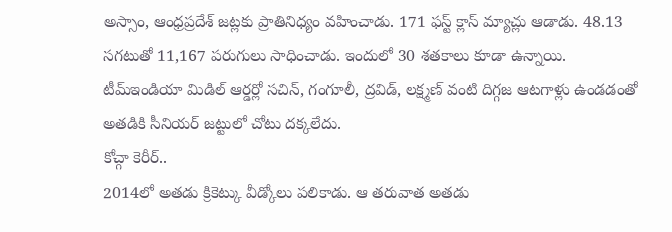అస్సాం, ఆంధ్రప్రదేశ్ జట్లకు ప్రాతినిధ్యం వహించాడు. 171 ఫస్ట్ క్లాస్ మ్యాచ్లు ఆడాడు. 48.13 సగటుతో 11,167 పరుగులు సాధించాడు. ఇందులో 30 శతకాలు కూడా ఉన్నాయి.
టీమ్ఇండియా మిడిల్ ఆర్డర్లో సచిన్, గంగూలీ, ద్రవిడ్, లక్ష్మణ్ వంటి దిగ్గజ ఆటగాళ్లు ఉండడంతో అతడికి సీనియర్ జట్టులో చోటు దక్కలేదు.
కోచ్గా కెరీర్..
2014లో అతడు క్రికెట్కు వీడ్కోలు పలికాడు. ఆ తరువాత అతడు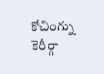కోచింగ్ను కెరీర్గా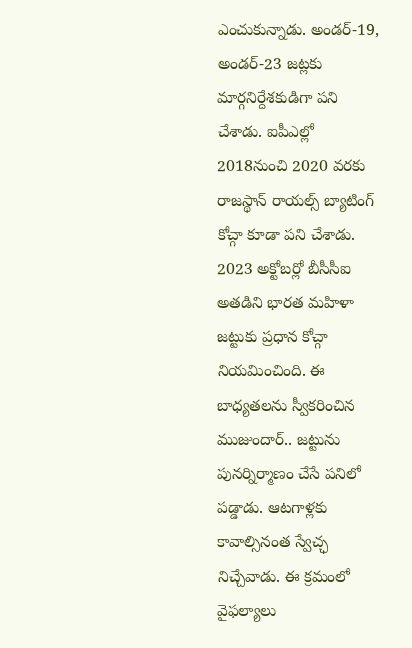ఎంచుకున్నాడు. అండర్-19, అండర్-23 జట్లకు మార్గనిర్దేశకుడిగా పని చేశాడు. ఐపీఎల్లో 2018నుంచి 2020 వరకు రాజస్థాన్ రాయల్స్ బ్యాటింగ్ కోచ్గా కూడా పని చేశాడు.
2023 అక్టోబర్లో బీసీసీఐ అతడిని భారత మహిళా జట్టుకు ప్రధాన కోచ్గా నియమించింది. ఈ బాధ్యతలను స్వీకరించిన ముజుందార్.. జట్టును పునర్నిర్మాణం చేసే పనిలో పడ్డాడు. ఆటగాళ్లకు కావాల్సినంత స్వేచ్ఛ నిచ్చేవాడు. ఈ క్రమంలో వైఫల్యాలు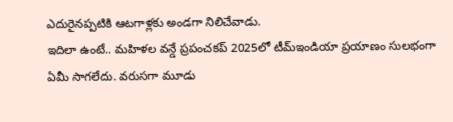ఎదురైనప్పటికి ఆటగాళ్లకు అండగా నిలిచేవాడు.
ఇదిలా ఉంటే.. మహిళల వన్డే ప్రపంచకప్ 2025లో టీమ్ఇండియా ప్రయాణం సులభంగా ఏమీ సాగలేదు. వరుసగా మూడు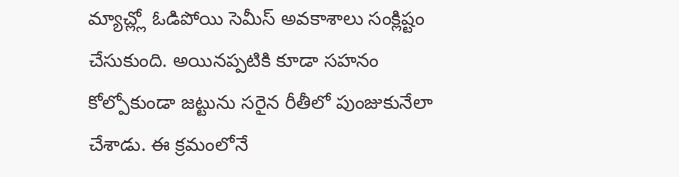మ్యాచ్ల్లో ఓడిపోయి సెమీస్ అవకాశాలు సంక్లిష్టం చేసుకుంది. అయినప్పటికి కూడా సహనం కోల్పోకుండా జట్టును సరైన రీతీలో పుంజుకునేలా చేశాడు. ఈ క్రమంలోనే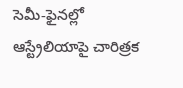సెమీ-ఫైనల్లో ఆస్ట్రేలియాపై చారిత్రక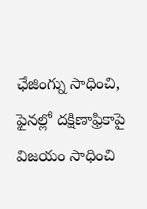ఛేజింగ్ను సాధించి, ఫైనల్లో దక్షిణాఫ్రికాపై విజయం సాధించి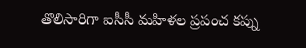తొలిసారిగా ఐసీసీ మహిళల ప్రపంచ కప్ను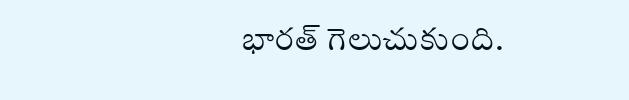భారత్ గెలుచుకుంది.